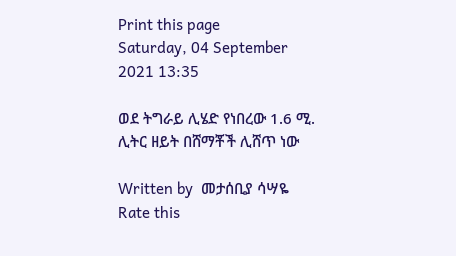Print this page
Saturday, 04 September 2021 13:35

ወደ ትግራይ ሊሄድ የነበረው 1.6 ሚ. ሊትር ዘይት በሸማቾች ሊሸጥ ነው

Written by  መታሰቢያ ሳሣዬ
Rate this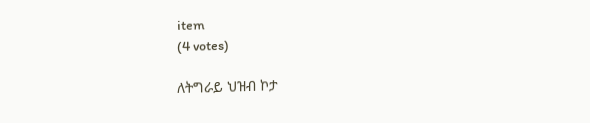item
(4 votes)

ለትግራይ ህዝብ ኮታ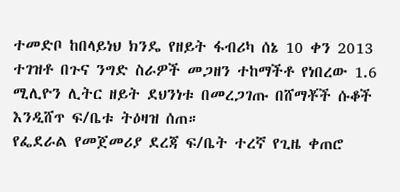ተመድቦ ከበላይነህ ክንዴ የዘይት ፋብሪካ ሰኔ 10 ቀን 2013 ተገዝቶ በጉና ንግድ ስራዎች መጋዘን ተከማችቶ የነበረው 1.6 ሚሊዮን ሊትር ዘይት ደህንነቱ በመረጋገጡ በሸማቾች ሱቆች እንዲሸጥ ፍ/ቤቱ ትዕዛዝ ሰጠ።
የፌደራል የመጀመሪያ ደረጃ ፍ/ቤት ተረኛ የጊዜ ቀጠሮ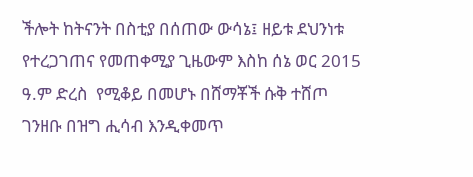ችሎት ከትናንት በስቲያ በሰጠው ውሳኔ፤ ዘይቱ ደህንነቱ የተረጋገጠና የመጠቀሚያ ጊዜውም እስከ ሰኔ ወር 2015 ዓ.ም ድረስ  የሚቆይ በመሆኑ በሸማቾች ሱቅ ተሸጦ ገንዘቡ በዝግ ሒሳብ እንዲቀመጥ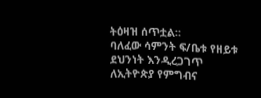ትዕዛዝ ሰጥቷል።
ባለፈው ሳምንት ፍ/ቤቱ የዘይቱ ደህንነት እንዲረጋገጥ ለኢትዮጵያ የምግብና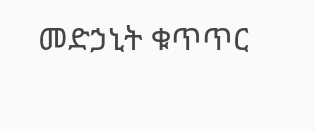መድኃኒት ቁጥጥር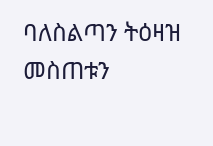ባለስልጣን ትዕዛዝ መስጠቱን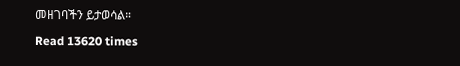መዘገባችን ይታወሳል።

Read 13620 times